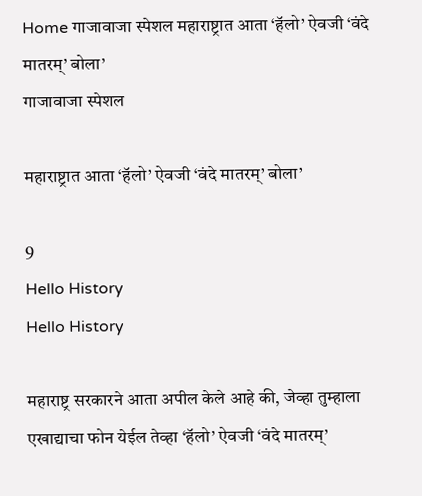Home गाजावाजा स्पेशल महाराष्ट्रात आता ‘हॅलो’ ऐवजी ‘वंदे मातरम्’ बोला’
गाजावाजा स्पेशल

महाराष्ट्रात आता ‘हॅलो’ ऐवजी ‘वंदे मातरम्’ बोला’

9
Hello History
Hello History

महाराष्ट्र सरकारने आता अपील केले आहे की, जेव्हा तुम्हाला एखाद्याचा फोन येईल तेव्हा ‘हॅलो’ ऐवजी ‘वंदे मातरम्’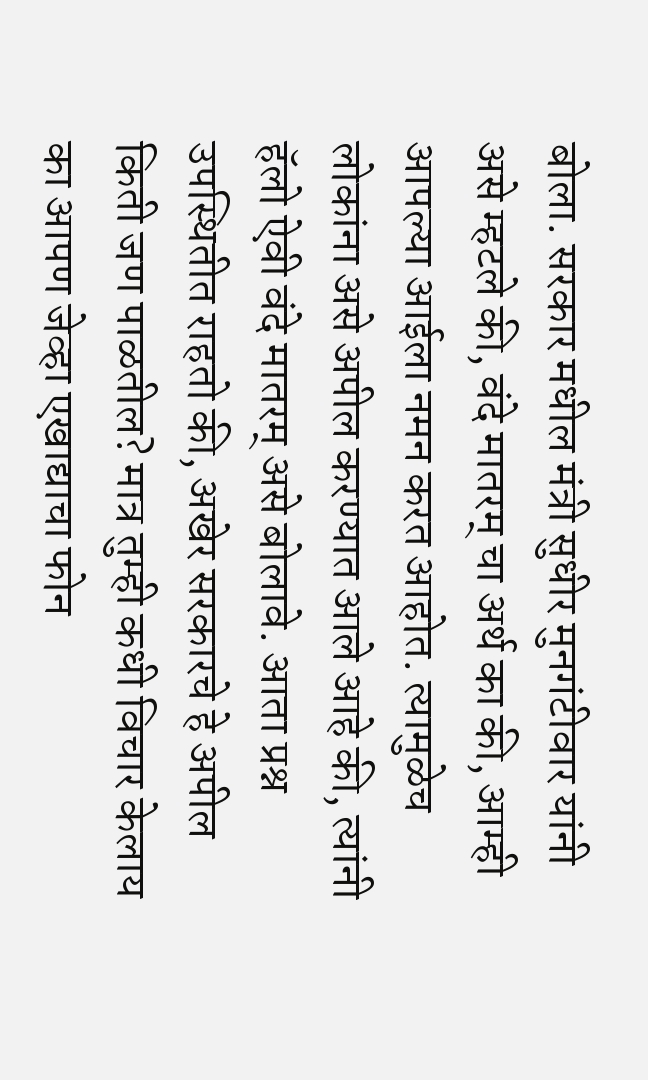बोला. सरकार मधील मंत्री सुधीर मुनगंटीवार यांनी असे म्हटले की, वंदे मातरम् चा अर्थ का की, आम्ही आपल्या आईला नमन करत आहोत. त्यामुळेच लोकांना असे अपील करण्यात आले आहे की, त्यांनी हॅलो ऐवी वंदे मातरम् असे बोलावे. आता प्रश्न उपस्थितीत राहतो की, अखेर सरकारचे हे अपील किती जण पाळतील? मात्र तुम्ही कधी विचार केलाय का आपण जेव्हा एखाद्याचा फोन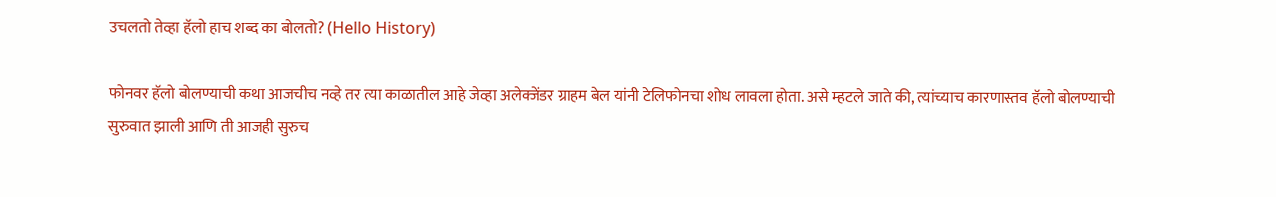उचलतो तेव्हा हॅलो हाच शब्द का बोलतो? (Hello History)

फोनवर हॅलो बोलण्याची कथा आजचीच नव्हे तर त्या काळातील आहे जेव्हा अलेक्जेंडर ग्राहम बेल यांनी टेलिफोनचा शोध लावला होता. असे म्हटले जाते की, त्यांच्याच कारणास्तव हॅलो बोलण्याची सुरुवात झाली आणि ती आजही सुरुच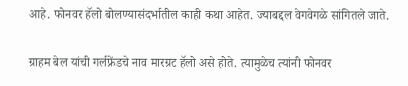आहे. फोनवर हॅलो बोलण्यासंदर्भातील काही कथा आहेत. ज्याबद्दल वेगवेगळे सांगितले जाते.

ग्राहम बेल यांची गर्लफ्रेंडचे नाव मारग्रट हॅलो असे होते. त्यामुळेच त्यांनी फोनवर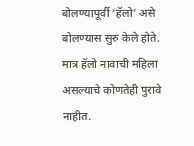बोलण्यापूर्वी ‘हॅलो’ असे बोलण्यास सुरु केले होते. मात्र हॅलो नावाची महिला असल्याचे कोणतेही पुरावे नाहीत.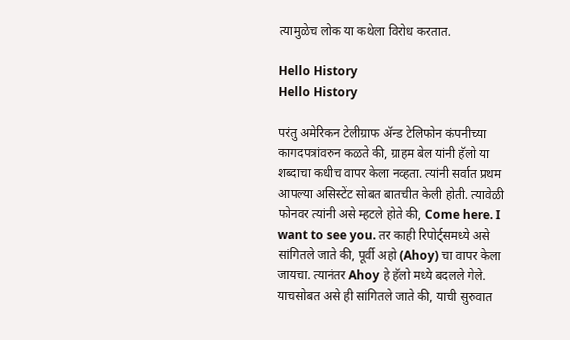त्यामुळेच लोक या कथेला विरोध करतात.

Hello History
Hello History

परंतु अमेरिकन टेलीग्राफ ॲन्ड टेलिफोन कंपनीच्या कागदपत्रांवरुन कळते की, ग्राहम बेल यांनी हॅलो या शब्दाचा कधीच वापर केला नव्हता. त्यांनी सर्वात प्रथम आपल्या असिस्टेंट सोबत बातचीत केली होती. त्यावेळी फोनवर त्यांनी असे म्हटले होते की, Come here. I want to see you. तर काही रिपोर्ट्समध्ये असे सांगितले जाते की, पूर्वी अहो (Ahoy) चा वापर केला जायचा. त्यानंतर Ahoy हे हॅलो मध्ये बदलले गेले. याचसोबत असे ही सांगितले जाते की, याची सुरुवात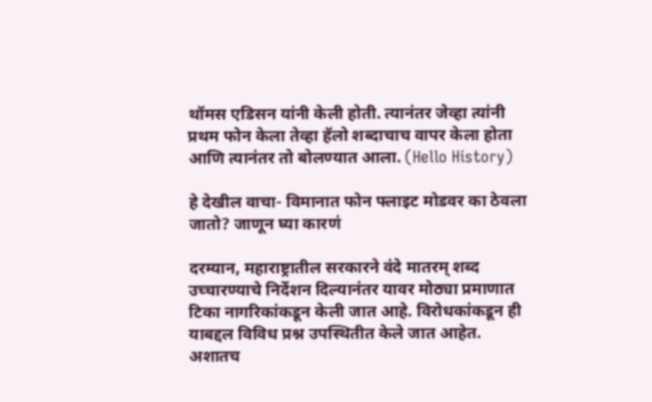थॉमस एडिसन यांनी केली होती. त्यानंतर जेव्हा त्यांनी प्रथम फोन केला तेव्हा हॅलो शब्दाचाच वापर केला होता आणि त्यानंतर तो बोलण्यात आला. (Hello History)

हे देखील वाचा- विमानात फोन फ्लाइट मोडवर का ठेवला जातो? जाणून घ्या कारणं

दरम्यान, महाराष्ट्रातील सरकारने वंदे मातरम् शब्द उच्चारण्याचे निर्देशन दिल्यानंतर यावर मोठ्या प्रमाणात टिका नागरिकांकडून केली जात आहे. विरोधकांकडून ही याबद्दल विविध प्रश्न उपस्थितीत केले जात आहेत. अशातच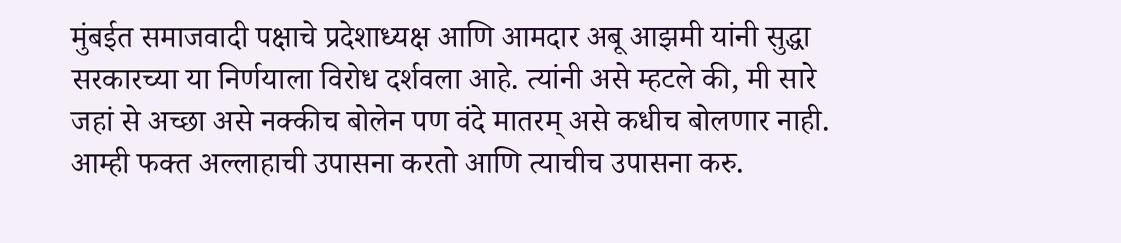मुंबईत समाजवादी पक्षाचे प्रदेशाध्यक्ष आणि आमदार अबू आझमी यांनी सुद्धा सरकारच्या या निर्णयाला विरोध दर्शवला आहे. त्यांनी असे म्हटले की, मी सारे जहां से अच्छा असे नक्कीच बोलेन पण वंदे मातरम् असे कधीच बोलणार नाही. आम्ही फक्त अल्लाहाची उपासना करतो आणि त्याचीच उपासना करु.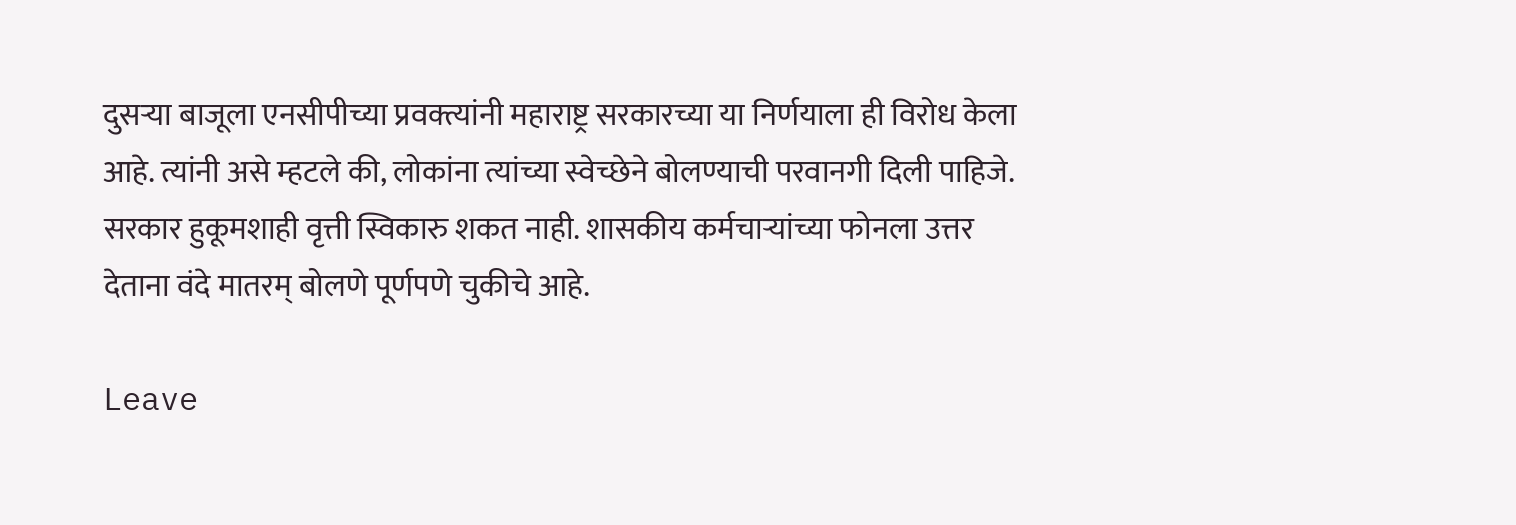दुसऱ्या बाजूला एनसीपीच्या प्रवक्त्यांनी महाराष्ट्र सरकारच्या या निर्णयाला ही विरोध केला आहे. त्यांनी असे म्हटले की, लोकांना त्यांच्या स्वेच्छेने बोलण्याची परवानगी दिली पाहिजे. सरकार हुकूमशाही वृत्ती स्विकारु शकत नाही. शासकीय कर्मचाऱ्यांच्या फोनला उत्तर देताना वंदे मातरम् बोलणे पूर्णपणे चुकीचे आहे.

Leave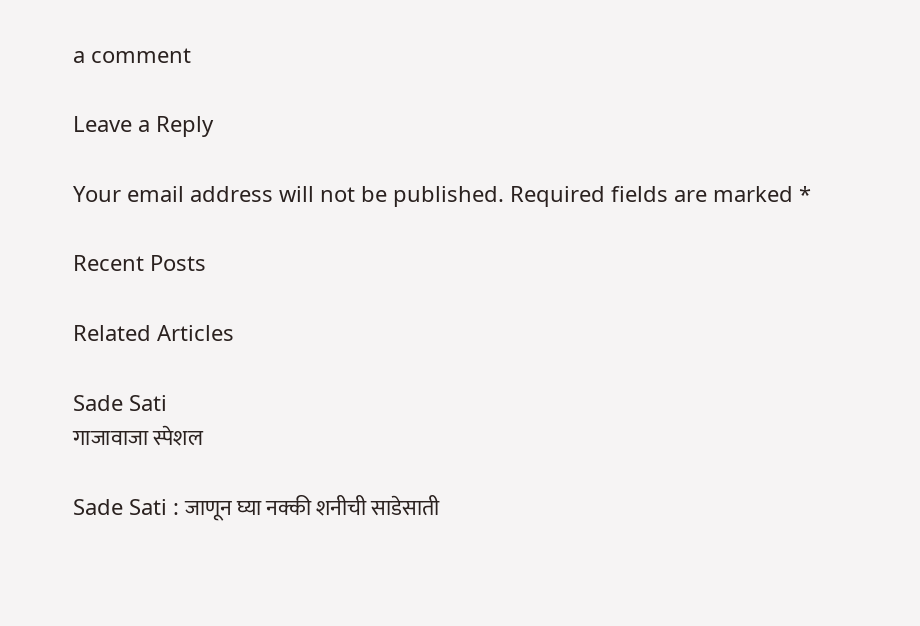a comment

Leave a Reply

Your email address will not be published. Required fields are marked *

Recent Posts

Related Articles

Sade Sati
गाजावाजा स्पेशल

Sade Sati : जाणून घ्या नक्की शनीची साडेसाती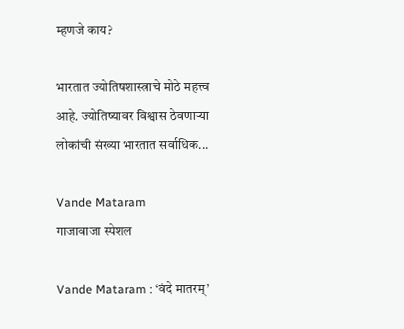म्हणजे काय?

भारतात ज्योतिषशास्त्राचे मोठे महत्त्व आहे. ज्योतिष्यावर विश्वास ठेवणाऱ्या लोकांची संख्या भारतात सर्वाधिक...

Vande Mataram
गाजावाजा स्पेशल

Vande Mataram : ‘वंदे मातरम्’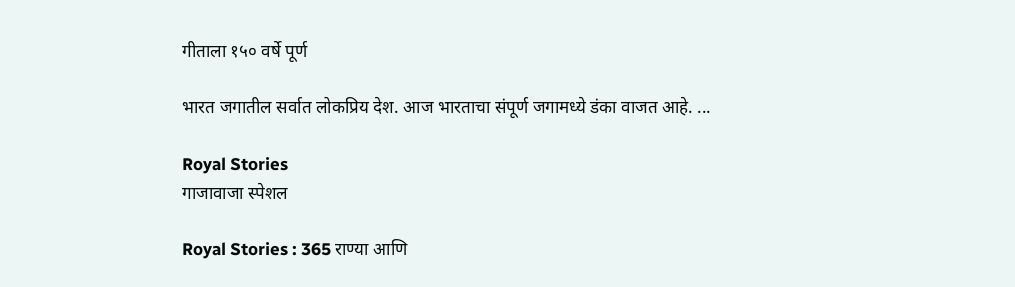गीताला १५० वर्षे पूर्ण

भारत जगातील सर्वात लोकप्रिय देश. आज भारताचा संपूर्ण जगामध्ये डंका वाजत आहे. ...

Royal Stories
गाजावाजा स्पेशल

Royal Stories : 365 राण्या आणि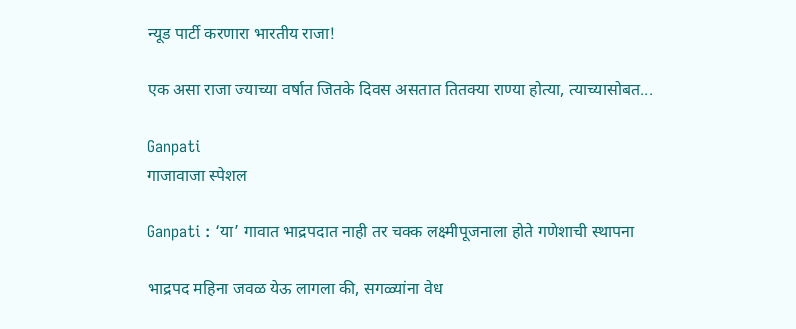न्यूड पार्टी करणारा भारतीय राजा!

एक असा राजा ज्याच्या वर्षात जितके दिवस असतात तितक्या राण्या होत्या, त्याच्यासोबत...

Ganpati
गाजावाजा स्पेशल

Ganpati : ‘या’ गावात भाद्रपदात नाही तर चक्क लक्ष्मीपूजनाला होते गणेशाची स्थापना

भाद्रपद महिना जवळ येऊ लागला की, सगळ्यांना वेध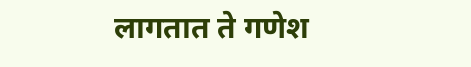लागतात ते गणेश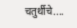चतुर्थीचे....